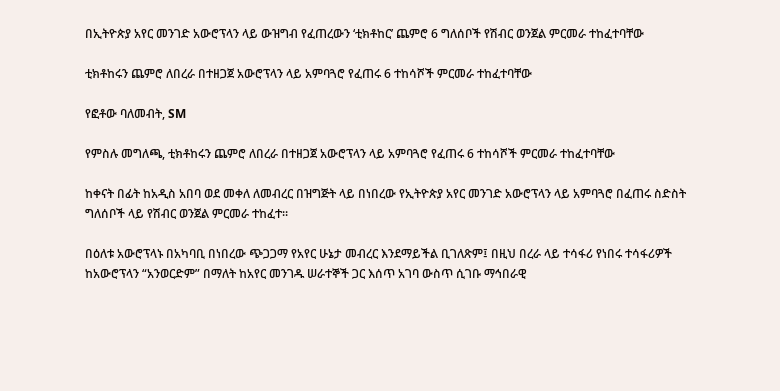በኢትዮጵያ አየር መንገድ አውሮፕላን ላይ ውዝግብ የፈጠረውን ‘ቲክቶከር’ ጨምሮ 6 ግለሰቦች የሽብር ወንጀል ምርመራ ተከፈተባቸው

ቲክቶከሩን ጨምሮ ለበረራ በተዘጋጀ አውሮፕላን ላይ አምባጓሮ የፈጠሩ 6 ተከሳሾች ምርመራ ተከፈተባቸው

የፎቶው ባለመብት, SM

የምስሉ መግለጫ, ቲክቶከሩን ጨምሮ ለበረራ በተዘጋጀ አውሮፕላን ላይ አምባጓሮ የፈጠሩ 6 ተከሳሾች ምርመራ ተከፈተባቸው

ከቀናት በፊት ከአዲስ አበባ ወደ መቀለ ለመብረር በዝግጅት ላይ በነበረው የኢትዮጵያ አየር መንገድ አውሮፕላን ላይ አምባጓሮ በፈጠሩ ስድስት ግለሰቦች ላይ የሽብር ወንጀል ምርመራ ተከፈተ።

በዕለቱ አውሮፕላኑ በአካባቢ በነበረው ጭጋጋማ የአየር ሁኔታ መብረር እንደማይችል ቢገለጽም፤ በዚህ በረራ ላይ ተሳፋሪ የነበሩ ተሳፋሪዎች ከአውሮፕላን “አንወርድም” በማለት ከአየር መንገዱ ሠራተኞች ጋር እሰጥ አገባ ውስጥ ሲገቡ ማኅበራዊ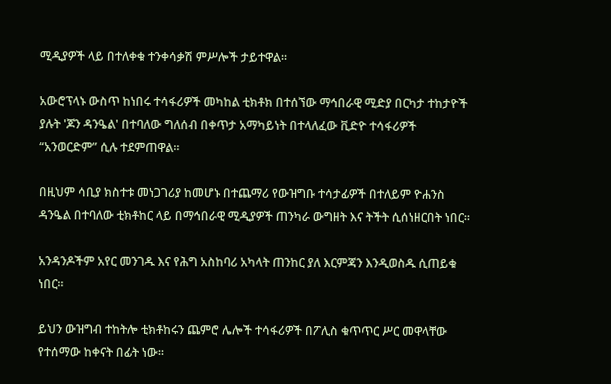ሚዲያዎች ላይ በተለቀቁ ተንቀሳቃሽ ምሥሎች ታይተዋል።

አውሮፕላኑ ውስጥ ከነበሩ ተሳፋሪዎች መካከል ቲክቶክ በተሰኘው ማኅበራዊ ሚድያ በርካታ ተከታዮች ያሉት 'ጆን ዳንዔል' በተባለው ግለሰብ በቀጥታ አማካይነት በተላለፈው ቪድዮ ተሳፋሪዎች “አንወርድም” ሲሉ ተደምጠዋል።

በዚህም ሳቢያ ክስተቱ መነጋገሪያ ከመሆኑ በተጨማሪ የውዝግቡ ተሳታፊዎች በተለይም ዮሐንስ ዳንዔል በተባለው ቲክቶከር ላይ በማኅበራዊ ሚዲያዎች ጠንካራ ውግዘት እና ትችት ሲሰነዘርበት ነበር።

አንዳንዶችም አየር መንገዱ እና የሕግ አስከባሪ አካላት ጠንከር ያለ እርምጃን እንዲወስዱ ሲጠይቁ ነበር።

ይህን ውዝግብ ተከትሎ ቲክቶከሩን ጨምሮ ሌሎች ተሳፋሪዎች በፖሊስ ቁጥጥር ሥር መዋላቸው የተሰማው ከቀናት በፊት ነው።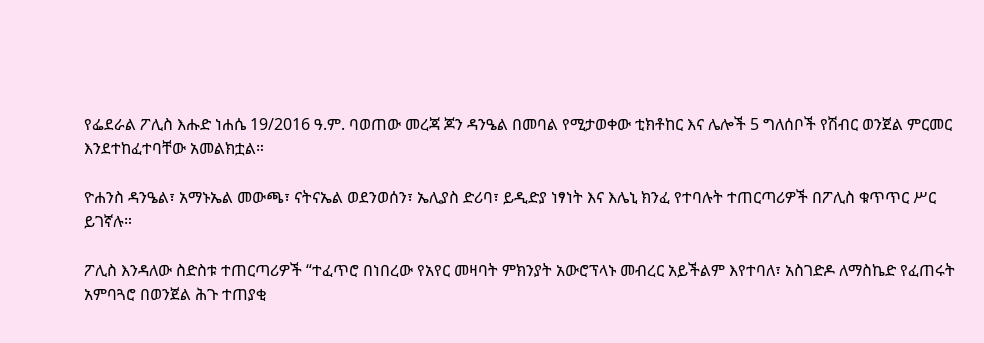የፌደራል ፖሊስ እሑድ ነሐሴ 19/2016 ዓ.ም. ባወጠው መረጃ ጆን ዳንዔል በመባል የሚታወቀው ቲክቶከር እና ሌሎች 5 ግለሰቦች የሽብር ወንጀል ምርመር እንደተከፈተባቸው አመልክቷል።

ዮሐንስ ዳንዔል፣ አማኑኤል መውጫ፣ ናትናኤል ወደንወሰን፣ ኤሊያስ ድሪባ፣ ይዲድያ ነፃነት እና እሌኒ ክንፈ የተባሉት ተጠርጣሪዎች በፖሊስ ቁጥጥር ሥር ይገኛሉ።

ፖሊስ እንዳለው ስድስቱ ተጠርጣሪዎች “ተፈጥሮ በነበረው የአየር መዛባት ምክንያት አውሮፕላኑ መብረር አይችልም እየተባለ፣ አስገድዶ ለማስኬድ የፈጠሩት አምባጓሮ በወንጀል ሕጉ ተጠያቂ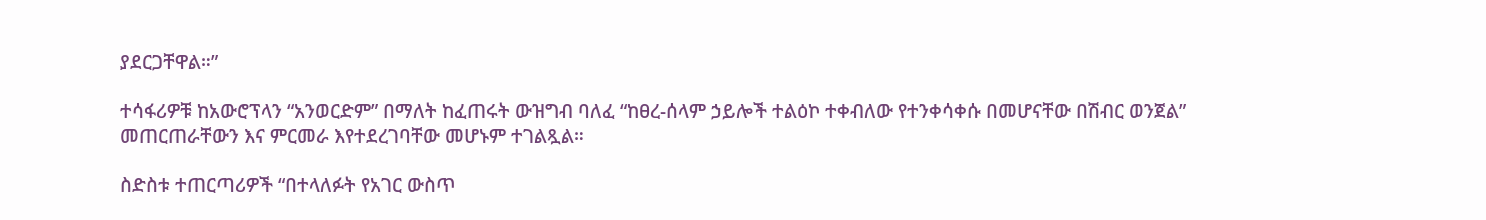ያደርጋቸዋል።”

ተሳፋሪዎቹ ከአውሮፕላን “አንወርድም” በማለት ከፈጠሩት ውዝግብ ባለፈ “ከፀረ-ሰላም ኃይሎች ተልዕኮ ተቀብለው የተንቀሳቀሱ በመሆናቸው በሽብር ወንጀል” መጠርጠራቸውን እና ምርመራ እየተደረገባቸው መሆኑም ተገልጿል።

ስድስቱ ተጠርጣሪዎች “በተላለፉት የአገር ውስጥ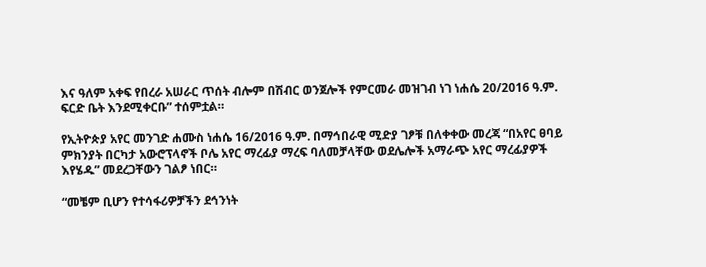እና ዓለም አቀፍ የበረራ አሠራር ጥሰት ብሎም በሽብር ወንጀሎች የምርመራ መዝገብ ነገ ነሐሴ 20/2016 ዓ.ም. ፍርድ ቤት እንደሚቀርቡ” ተሰምቷል።

የኢትዮጵያ አየር መንገድ ሐሙስ ነሐሴ 16/2016 ዓ.ም. በማኅበራዊ ሚድያ ገፆቹ በለቀቀው መረጃ “በአየር ፀባይ ምክንያት በርካታ አውሮፕላኖች ቦሌ አየር ማረፊያ ማረፍ ባለመቻላቸው ወደሌሎች አማራጭ አየር ማረፊያዎች እየሄዱ” መደረጋቸውን ገልፆ ነበር።

“መቼም ቢሆን የተሳፋሪዎቻችን ደኅንነት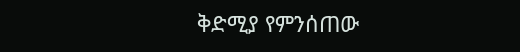ቅድሚያ የምንሰጠው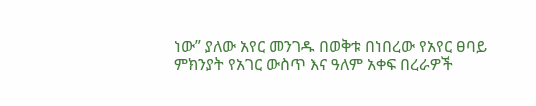ነው” ያለው አየር መንገዱ በወቅቱ በነበረው የአየር ፀባይ ምክንያት የአገር ውስጥ እና ዓለም አቀፍ በረራዎች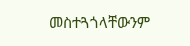መስተጓጎላቸውንም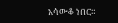አሳውቆ ነበር።